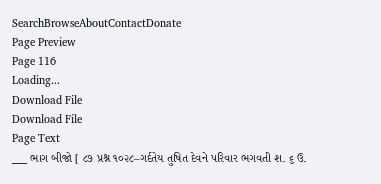SearchBrowseAboutContactDonate
Page Preview
Page 116
Loading...
Download File
Download File
Page Text
___ ભાગ બીજો [ ૮૭ પ્રશ્ન ૧૦૨૮–ગર્દતેય તુષિત દેવને પરિવાર ભગવતી શ. ૬ ઉ.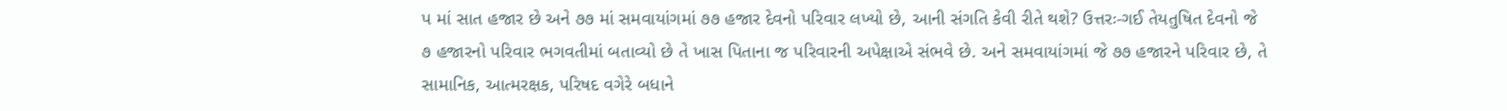પ માં સાત હજાર છે અને ૭૭ માં સમવાયાંગમાં ૭૭ હજાર દેવનો પરિવાર લખ્યો છે, આની સંગતિ કેવી રીતે થશે? ઉત્તરઃ-ગઈ તેયતુષિત દેવનો જે ૭ હજારનો પરિવાર ભગવતીમાં બતાવ્યો છે તે ખાસ પિતાના જ પરિવારની અપેક્ષાએ સંભવે છે. અને સમવાયાંગમાં જે ૭૭ હજારને પરિવાર છે, તે સામાનિક, આત્મરક્ષક, પરિષદ વગેરે બધાને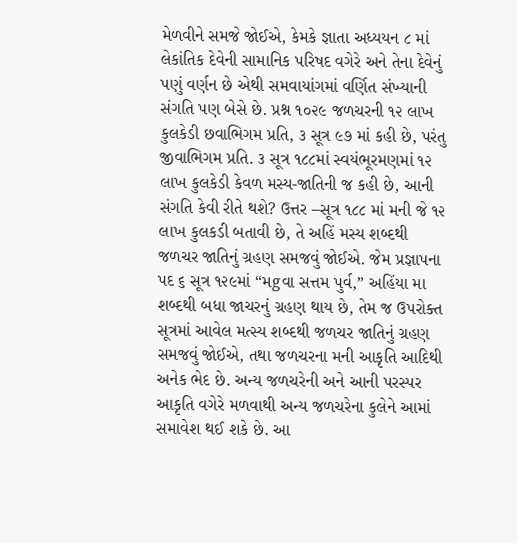મેળવીને સમજે જોઈએ, કેમકે જ્ઞાતા અધ્યયન ૮ માં લેકાંતિક દેવેની સામાનિક પરિષદ વગેરે અને તેના દેવેનું પણું વર્ણન છે એથી સમવાયાંગમાં વર્ણિત સંખ્યાની સંગતિ પણ બેસે છે. પ્રશ્ન ૧૦૨૯ જળચરની ૧૨ લાખ કુલકેડી છવાભિગમ પ્રતિ, ૩ સૂત્ર ૯૭ માં કહી છે, પરંતુ જીવાભિગમ પ્રતિ. ૩ સૂત્ર ૧૮૮માં સ્વયંભૂરમણમાં ૧૨ લાખ કુલકેડી કેવળ મસ્ય-જાતિની જ કહી છે, આની સંગતિ કેવી રીતે થશે? ઉત્તર –સૂત્ર ૧૮૮ માં મની જે ૧૨ લાખ કુલકડી બતાવી છે, તે અહિં મસ્ય શબ્દથી જળચર જાતિનું ગ્રહણ સમજવું જોઈએ. જેમ પ્રજ્ઞાપના પદ ૬ સૂત્ર ૧૨૯માં “મgવા સત્તમ પુર્વ,” અહિંયા મા શબ્દથી બધા જાચરનું ગ્રહણ થાય છે, તેમ જ ઉપરોક્ત સૂત્રમાં આવેલ મત્સ્ય શબ્દથી જળચર જાતિનું ગ્રહણ સમજવું જોઈએ, તથા જળચરના મની આકૃતિ આદિથી અનેક ભેદ છે. અન્ય જળચરેની અને આની પરસ્પર આકૃતિ વગેરે મળવાથી અન્ય જળચરેના કુલેને આમાં સમાવેશ થઈ શકે છે. આ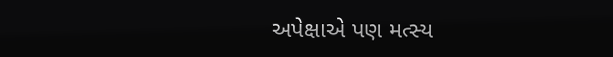અપેક્ષાએ પણ મત્સ્ય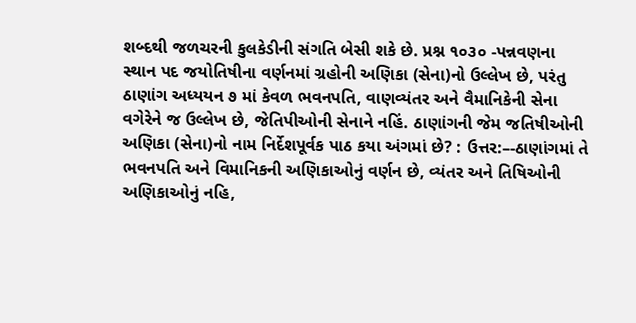શબ્દથી જળચરની કુલકેડીની સંગતિ બેસી શકે છે. પ્રશ્ન ૧૦૩૦ -પન્નવણના સ્થાન પદ જયોતિષીના વર્ણનમાં ગ્રહોની અણિકા (સેના)નો ઉલ્લેખ છે, પરંતુ ઠાણાંગ અધ્યયન ૭ માં કેવળ ભવનપતિ, વાણવ્યંતર અને વૈમાનિકેની સેના વગેરેને જ ઉલ્લેખ છે, જેતિપીઓની સેનાને નહિં. ઠાણાંગની જેમ જતિષીઓની અણિકા (સેના)નો નામ નિર્દેશપૂર્વક પાઠ કયા અંગમાં છે? : ઉત્તર:–-ઠાણાંગમાં તે ભવનપતિ અને વિમાનિકની અણિકાઓનું વર્ણન છે, વ્યંતર અને તિષિઓની અણિકાઓનું નહિ,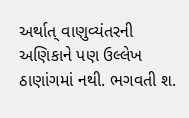અર્થાત્ વાણુવ્યંતરની અણિકાને પણ ઉલ્લેખ ઠાણાંગમાં નથી. ભગવતી શ.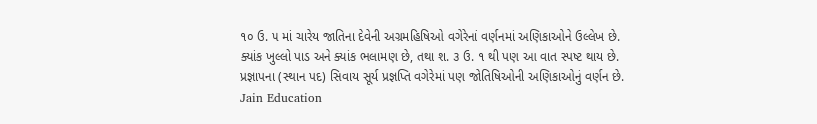૧૦ ઉ. ૫ માં ચારેય જાતિના દેવેની અગ્રમહિષિઓ વગેરેનાં વર્ણનમાં અણિકાઓને ઉલ્લેખ છે. ક્યાંક ખુલ્લો પાડ અને ક્યાંક ભલામણ છે, તથા શ. ૩ ઉ. ૧ થી પણ આ વાત સ્પષ્ટ થાય છે. પ્રજ્ઞાપના (સ્થાન પદ) સિવાય સૂર્ય પ્રજ્ઞપ્તિ વગેરેમાં પણ જોતિષિઓની અણિકાઓનું વર્ણન છે. Jain Education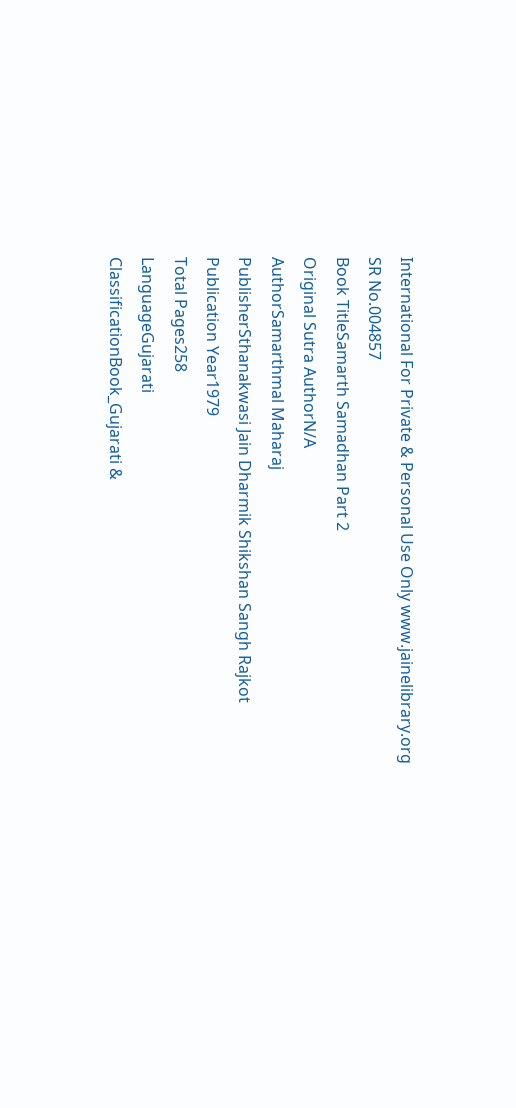International For Private & Personal Use Only www.jainelibrary.org
SR No.004857
Book TitleSamarth Samadhan Part 2
Original Sutra AuthorN/A
AuthorSamarthmal Maharaj
PublisherSthanakwasi Jain Dharmik Shikshan Sangh Rajkot
Publication Year1979
Total Pages258
LanguageGujarati
ClassificationBook_Gujarati &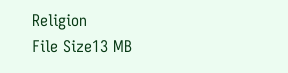Religion
File Size13 MB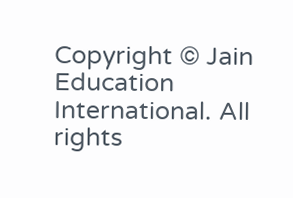Copyright © Jain Education International. All rights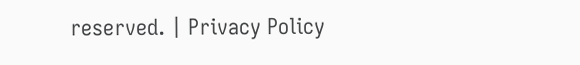reserved. | Privacy Policy